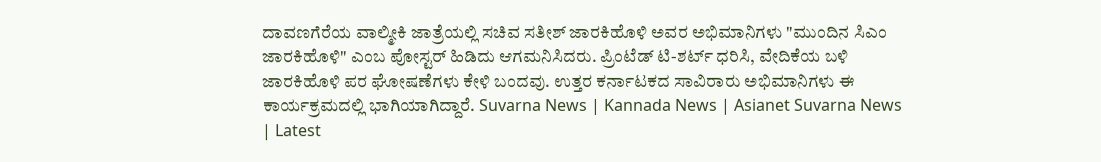ದಾವಣಗೆರೆಯ ವಾಲ್ಮೀಕಿ ಜಾತ್ರೆಯಲ್ಲಿ ಸಚಿವ ಸತೀಶ್ ಜಾರಕಿಹೊಳಿ ಅವರ ಅಭಿಮಾನಿಗಳು "ಮುಂದಿನ ಸಿಎಂ ಜಾರಕಿಹೊಳಿ" ಎಂಬ ಪೋಸ್ಟರ್ ಹಿಡಿದು ಆಗಮನಿಸಿದರು. ಪ್ರಿಂಟೆಡ್ ಟಿ-ಶರ್ಟ್ ಧರಿಸಿ, ವೇದಿಕೆಯ ಬಳಿ ಜಾರಕಿಹೊಳಿ ಪರ ಘೋಷಣೆಗಳು ಕೇಳಿ ಬಂದವು. ಉತ್ತರ ಕರ್ನಾಟಕದ ಸಾವಿರಾರು ಅಭಿಮಾನಿಗಳು ಈ ಕಾರ್ಯಕ್ರಮದಲ್ಲಿ ಭಾಗಿಯಾಗಿದ್ದಾರೆ. Suvarna News | Kannada News | Asianet Suvarna News | Latest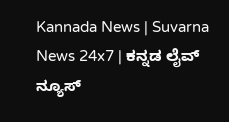Kannada News | Suvarna News 24x7 | ಕನ್ನಡ ಲೈವ್ ನ್ಯೂಸ್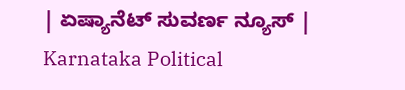| ಏಷ್ಯಾನೆಟ್ ಸುವರ್ಣ ನ್ಯೂಸ್ | Karnataka Political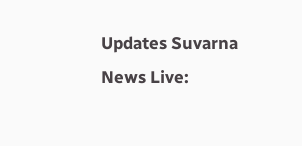Updates Suvarna News Live: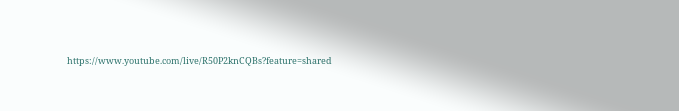https://www.youtube.com/live/R50P2knCQBs?feature=shared